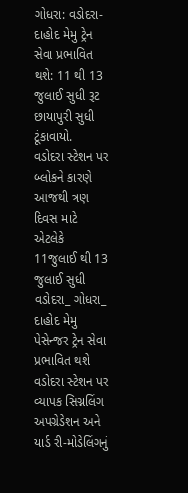ગોધરા: વડોદરા-દાહોદ મેમુ ટ્રેન સેવા પ્રભાવિત થશે: 11 થી 13 જુલાઈ સુધી રૂટ છાયાપુરી સુધી ટૂંકાવાયો.
વડોદરા સ્ટેશન પર બ્લોકને કારણે આજથી ત્રણ દિવસ માટે એટલેકે 11જુલાઈ થી 13 જુલાઈ સુધી વડોદરા_ ગોધરા_ દાહોદ મેમુ પેસેન્જર ટ્રેન સેવા પ્રભાવિત થશે વડોદરા સ્ટેશન પર વ્યાપક સિગ્નલિંગ અપગ્રેડેશન અને યાર્ડ રી-મોડેલિંગનું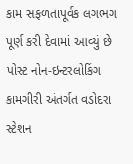કામ સફળતાપૂર્વક લગભગ પૂર્ણ કરી દેવામાં આવ્યું છે પોસ્ટ નોન-ઇન્ટરલોકિંગ કામગીરી અંતર્ગત વડોદરા સ્ટેશન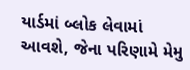યાર્ડમાં બ્લોક લેવામાં આવશે, જેના પરિણામે મેમુ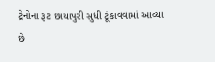ટ્રેનોના રૂટ છાયાપુરી સુધી ટૂંકાવવામાં આવ્યા છે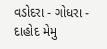વડોદરા - ગોધરા - દાહોદ મેમુ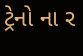ટ્રેનો ના ર